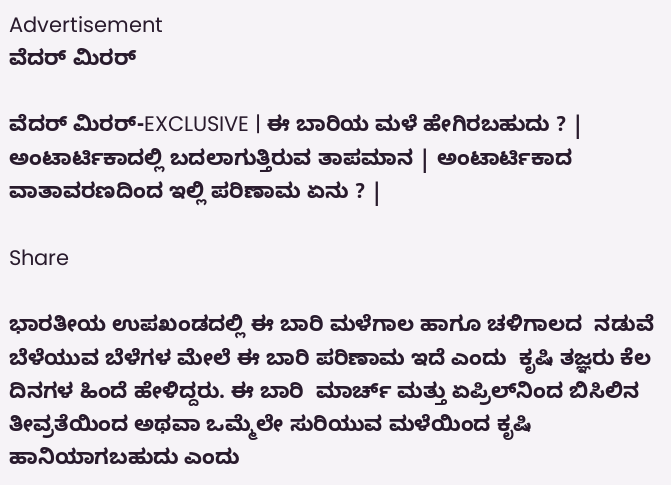Advertisement
ವೆದರ್ ಮಿರರ್

ವೆದರ್‌ ಮಿರರ್-EXCLUSIVE | ಈ ಬಾರಿಯ ಮಳೆ ಹೇಗಿರಬಹುದು ? | ಅಂಟಾರ್ಟಿಕಾದಲ್ಲಿ ಬದಲಾಗುತ್ತಿರುವ ತಾಪಮಾನ | ಅಂಟಾರ್ಟಿಕಾದ ವಾತಾವರಣದಿಂದ ಇಲ್ಲಿ ಪರಿಣಾಮ ಏನು ? |

Share

ಭಾರತೀಯ ಉಪಖಂಡದಲ್ಲಿ ಈ ಬಾರಿ ಮಳೆಗಾಲ ಹಾಗೂ ಚಳಿಗಾಲದ  ನಡುವೆ ಬೆಳೆಯುವ ಬೆಳೆಗಳ ಮೇಲೆ ಈ ಬಾರಿ ಪರಿಣಾಮ ಇದೆ ಎಂದು  ಕೃಷಿ ತಜ್ಞರು ಕೆಲ ದಿನಗಳ ಹಿಂದೆ ಹೇಳಿದ್ದರು. ಈ ಬಾರಿ  ಮಾರ್ಚ್ ಮತ್ತು ಏಪ್ರಿಲ್‌ನಿಂದ ಬಿಸಿಲಿನ ತೀವ್ರತೆಯಿಂದ ಅಥವಾ ಒಮ್ಮೆಲೇ ಸುರಿಯುವ ಮಳೆಯಿಂದ ಕೃಷಿ ಹಾನಿಯಾಗಬಹುದು ಎಂದು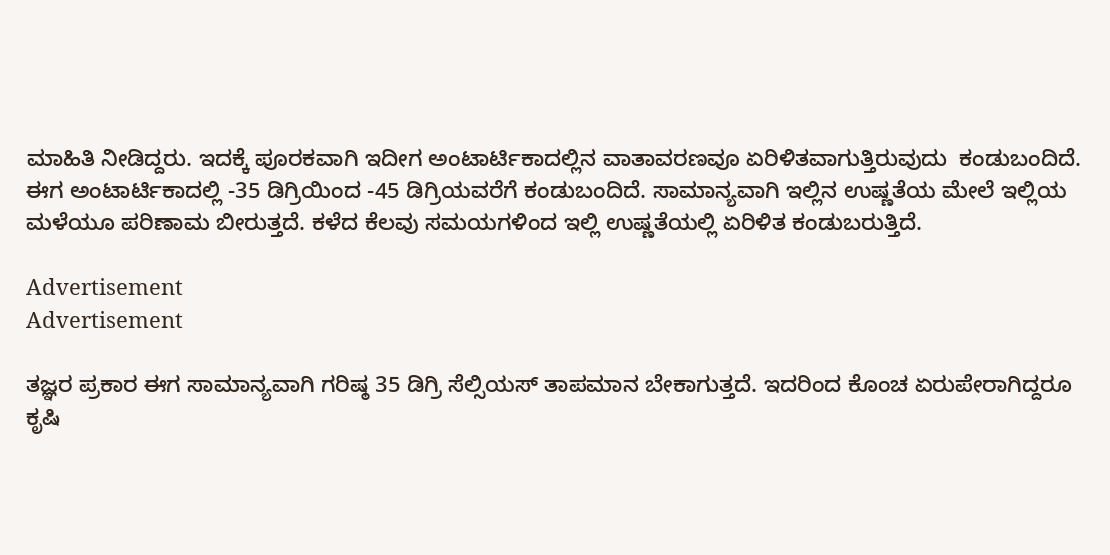ಮಾಹಿತಿ ನೀಡಿದ್ದರು. ಇದಕ್ಕೆ ಪೂರಕವಾಗಿ ಇದೀಗ ಅಂಟಾರ್ಟಿಕಾದಲ್ಲಿನ ವಾತಾವರಣವೂ ಏರಿಳಿತವಾಗುತ್ತಿರುವುದು  ಕಂಡುಬಂದಿದೆ. ಈಗ ಅಂಟಾರ್ಟಿಕಾದಲ್ಲಿ -35 ಡಿಗ್ರಿಯಿಂದ -45 ಡಿಗ್ರಿಯವರೆಗೆ ಕಂಡುಬಂದಿದೆ. ಸಾಮಾನ್ಯವಾಗಿ ಇಲ್ಲಿನ ಉಷ್ಣತೆಯ ಮೇಲೆ ಇಲ್ಲಿಯ ಮಳೆಯೂ ಪರಿಣಾಮ ಬೀರುತ್ತದೆ. ಕಳೆದ ಕೆಲವು ಸಮಯಗಳಿಂದ ಇಲ್ಲಿ ಉಷ್ಣತೆಯಲ್ಲಿ ಏರಿಳಿತ ಕಂಡುಬರುತ್ತಿದೆ.

Advertisement
Advertisement

ತಜ್ಞರ ಪ್ರಕಾರ ಈಗ ಸಾಮಾನ್ಯವಾಗಿ ಗರಿಷ್ಠ 35 ಡಿಗ್ರಿ ಸೆಲ್ಸಿಯಸ್ ತಾಪಮಾನ ಬೇಕಾಗುತ್ತದೆ. ಇದರಿಂದ ಕೊಂಚ ಏರುಪೇರಾಗಿದ್ದರೂ ಕೃಷಿ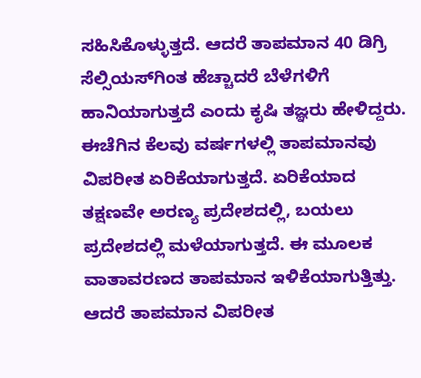ಸಹಿಸಿಕೊಳ್ಳುತ್ತದೆ. ಆದರೆ ತಾಪಮಾನ 40 ಡಿಗ್ರಿ ಸೆಲ್ಸಿಯಸ್‌ಗಿಂತ ಹೆಚ್ಚಾದರೆ ಬೆಳೆಗಳಿಗೆ ಹಾನಿಯಾಗುತ್ತದೆ ಎಂದು ಕೃಷಿ ತಜ್ಞರು ಹೇಳಿದ್ದರು. ಈಚೆಗಿನ ಕೆಲವು ವರ್ಷಗಳಲ್ಲಿ ತಾಪಮಾನವು ವಿಪರೀತ ಏರಿಕೆಯಾಗುತ್ತದೆ. ಏರಿಕೆಯಾದ ತಕ್ಷಣವೇ ಅರಣ್ಯ ಪ್ರದೇಶದಲ್ಲಿ, ಬಯಲು ಪ್ರದೇಶದಲ್ಲಿ ಮಳೆಯಾಗುತ್ತದೆ. ಈ ಮೂಲಕ ವಾತಾವರಣದ ತಾಪಮಾನ ಇಳಿಕೆಯಾಗುತ್ತಿತ್ತು. ಆದರೆ ತಾಪಮಾನ ವಿಪರೀತ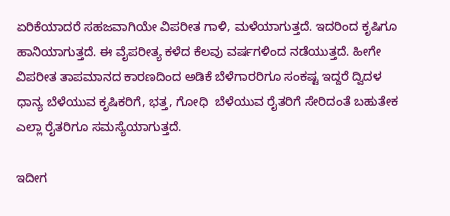ಏರಿಕೆಯಾದರೆ ಸಹಜವಾಗಿಯೇ ವಿಪರೀತ ಗಾಳಿ, ಮಳೆಯಾಗುತ್ತದೆ. ಇದರಿಂದ ಕೃಷಿಗೂ ಹಾನಿಯಾಗುತ್ತದೆ. ಈ ವೈಪರೀತ್ಯ ಕಳೆದ ಕೆಲವು ವರ್ಷಗಳಿಂದ ನಡೆಯುತ್ತದೆ. ಹೀಗೇ ವಿಪರೀತ ತಾಪಮಾನದ ಕಾರಣದಿಂದ ಅಡಿಕೆ ಬೆಳೆಗಾರರಿಗೂ ಸಂಕಷ್ಟ ಇದ್ದರೆ ದ್ವಿದಳ ಧಾನ್ಯ ಬೆಳೆಯುವ ಕೃಷಿಕರಿಗೆ, ಭತ್ತ, ಗೋಧಿ  ಬೆಳೆಯುವ ರೈತರಿಗೆ ಸೇರಿದಂತೆ ಬಹುತೇಕ ಎಲ್ಲಾ ರೈತರಿಗೂ ಸಮಸ್ಯೆಯಾಗುತ್ತದೆ.

ಇದೀಗ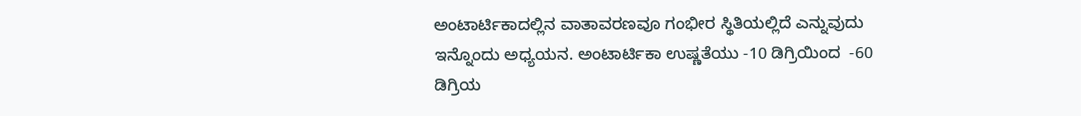ಅಂಟಾರ್ಟಿಕಾದಲ್ಲಿನ ವಾತಾವರಣವೂ ಗಂಭೀರ ಸ್ಥಿತಿಯಲ್ಲಿದೆ ಎನ್ನುವುದು  ಇನ್ನೊಂದು ಅಧ್ಯಯನ. ಅಂಟಾರ್ಟಿಕಾ ಉಷ್ಣತೆಯು -10 ಡಿಗ್ರಿಯಿಂದ  -60 ಡಿಗ್ರಿಯ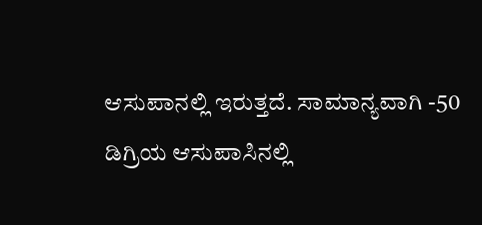ಆಸುಪಾನಲ್ಲಿ ಇರುತ್ತದೆ. ಸಾಮಾನ್ಯವಾಗಿ -50 ಡಿಗ್ರಿಯ ಆಸುಪಾಸಿನಲ್ಲಿ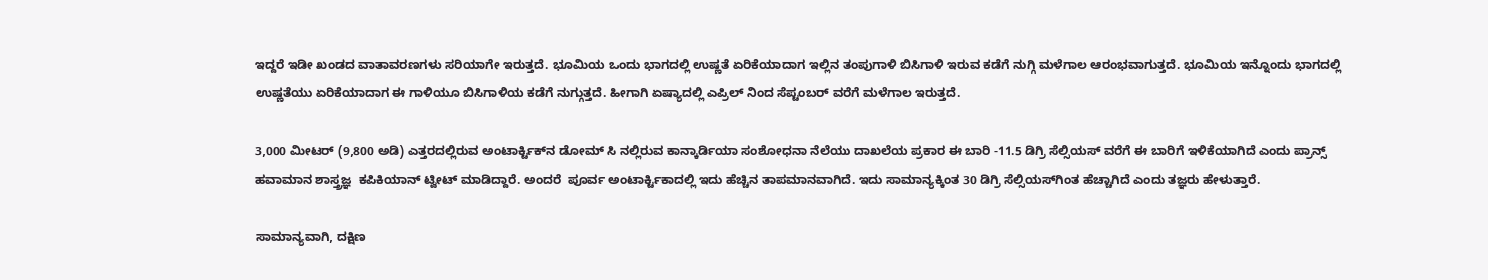ಇದ್ದರೆ ಇಡೀ ಖಂಡದ ವಾತಾವರಣಗಳು ಸರಿಯಾಗೇ ಇರುತ್ತದೆ. ಭೂಮಿಯ ಒಂದು ಭಾಗದಲ್ಲಿ ಉಷ್ಣತೆ ಏರಿಕೆಯಾದಾಗ ಇಲ್ಲಿನ ತಂಪುಗಾಳಿ ಬಿಸಿಗಾಳಿ ಇರುವ ಕಡೆಗೆ ನುಗ್ಗಿ ಮಳೆಗಾಲ ಆರಂಭವಾಗುತ್ತದೆ. ಭೂಮಿಯ ಇನ್ನೊಂದು ಭಾಗದಲ್ಲಿ ಉಷ್ಣತೆಯು ಏರಿಕೆಯಾದಾಗ ಈ ಗಾಳಿಯೂ ಬಿಸಿಗಾಳಿಯ ಕಡೆಗೆ ನುಗ್ಗುತ್ತದೆ. ಹೀಗಾಗಿ ಏಷ್ಯಾದಲ್ಲಿ ಎಪ್ರಿಲ್‌ ನಿಂದ ಸೆಪ್ಟಂಬರ್‌ ವರೆಗೆ ಮಳೆಗಾಲ ಇರುತ್ತದೆ.

3,000 ಮೀಟರ್ (9,800 ಅಡಿ) ಎತ್ತರದಲ್ಲಿರುವ ಅಂಟಾರ್ಕ್ಟಿಕ್‌ನ ಡೋಮ್ ಸಿ ನಲ್ಲಿರುವ ಕಾನ್ಕಾರ್ಡಿಯಾ ಸಂಶೋಧನಾ ನೆಲೆಯು ದಾಖಲೆಯ ಪ್ರಕಾರ ಈ ಬಾರಿ -11.5 ಡಿಗ್ರಿ ಸೆಲ್ಸಿಯಸ್ ವರೆಗೆ ಈ ಬಾರಿಗೆ ಇಳಿಕೆಯಾಗಿದೆ ಎಂದು ಪ್ರಾನ್ಸ್‌ ಹವಾಮಾನ ಶಾಸ್ತ್ರಜ್ಞ  ಕಪಿಕಿಯಾನ್ ಟ್ವೀಟ್ ಮಾಡಿದ್ದಾರೆ. ಅಂದರೆ  ಪೂರ್ವ ಅಂಟಾರ್ಕ್ಟಿಕಾದಲ್ಲಿ ಇದು ಹೆಚ್ಚಿನ ತಾಪಮಾನವಾಗಿದೆ. ಇದು ಸಾಮಾನ್ಯಕ್ಕಿಂತ 30 ಡಿಗ್ರಿ ಸೆಲ್ಸಿಯಸ್‌ಗಿಂತ ಹೆಚ್ಚಾಗಿದೆ ಎಂದು ತಜ್ಞರು ಹೇಳುತ್ತಾರೆ.

ಸಾಮಾನ್ಯವಾಗಿ, ದಕ್ಷಿಣ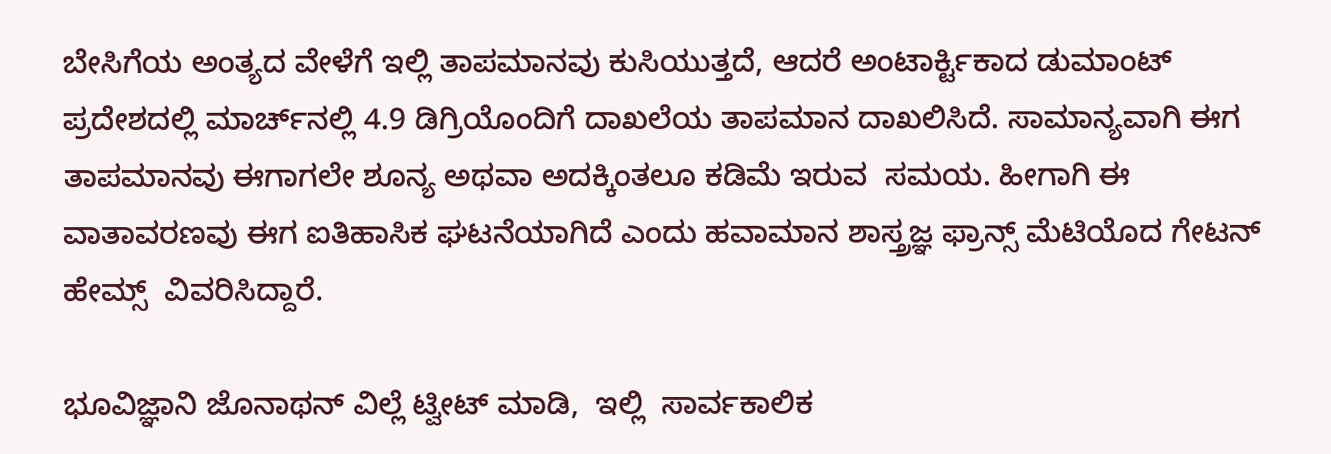ಬೇಸಿಗೆಯ ಅಂತ್ಯದ ವೇಳೆಗೆ ಇಲ್ಲಿ ತಾಪಮಾನವು ಕುಸಿಯುತ್ತದೆ, ಆದರೆ ಅಂಟಾರ್ಕ್ಟಿಕಾದ ಡುಮಾಂಟ್ ಪ್ರದೇಶದಲ್ಲಿ ಮಾರ್ಚ್‌ನಲ್ಲಿ 4.9 ಡಿಗ್ರಿಯೊಂದಿಗೆ ದಾಖಲೆಯ ತಾಪಮಾನ ದಾಖಲಿಸಿದೆ. ಸಾಮಾನ್ಯವಾಗಿ ಈಗ ತಾಪಮಾನವು ಈಗಾಗಲೇ ಶೂನ್ಯ ಅಥವಾ ಅದಕ್ಕಿಂತಲೂ ಕಡಿಮೆ ಇರುವ  ಸಮಯ. ಹೀಗಾಗಿ ಈ ವಾತಾವರಣವು ಈಗ ಐತಿಹಾಸಿಕ ಘಟನೆಯಾಗಿದೆ ಎಂದು ಹವಾಮಾನ ಶಾಸ್ತ್ರಜ್ಞ ಫ್ರಾನ್ಸ್ ಮೆಟಿಯೊದ ಗೇಟನ್ ಹೇಮ್ಸ್  ವಿವರಿಸಿದ್ದಾರೆ.

ಭೂವಿಜ್ಞಾನಿ ಜೊನಾಥನ್ ವಿಲ್ಲೆ ಟ್ವೀಟ್‌ ಮಾಡಿ,  ಇಲ್ಲಿ  ಸಾರ್ವಕಾಲಿಕ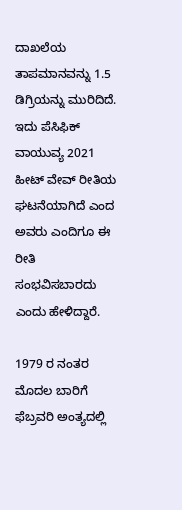ದಾಖಲೆಯ ತಾಪಮಾನವನ್ನು 1.5 ಡಿಗ್ರಿಯನ್ನು ಮುರಿದಿದೆ. ಇದು ಪೆಸಿಫಿಕ್ ವಾಯುವ್ಯ 2021 ಹೀಟ್ ವೇವ್ ರೀತಿಯ ಘಟನೆಯಾಗಿದೆ ಎಂದ ಅವರು ಎಂದಿಗೂ ಈ ರೀತಿ ಸಂಭವಿಸಬಾರದು ಎಂದು ಹೇಳಿದ್ದಾರೆ.

1979 ರ ನಂತರ ಮೊದಲ ಬಾರಿಗೆ ಫೆಬ್ರವರಿ ಅಂತ್ಯದಲ್ಲಿ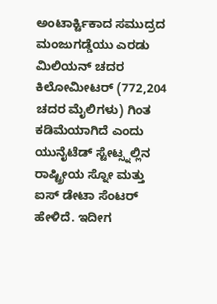ಅಂಟಾರ್ಕ್ಟಿಕಾದ ಸಮುದ್ರದ ಮಂಜುಗಡ್ಡೆಯು ಎರಡು ಮಿಲಿಯನ್ ಚದರ ಕಿಲೋಮೀಟರ್ (772,204 ಚದರ ಮೈಲಿಗಳು) ಗಿಂತ ಕಡಿಮೆಯಾಗಿದೆ ಎಂದು ಯುನೈಟೆಡ್ ಸ್ಟೇಟ್ಸ್ನಲ್ಲಿನ ರಾಷ್ಟ್ರೀಯ ಸ್ನೋ ಮತ್ತು ಐಸ್ ಡೇಟಾ ಸೆಂಟರ್ ಹೇಳಿದೆ. ಇದೀಗ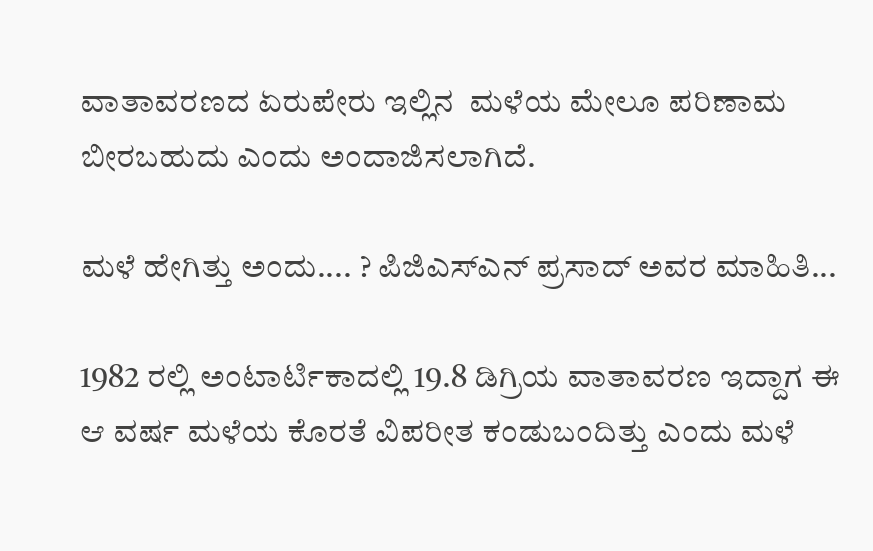ವಾತಾವರಣದ ಏರುಪೇರು ಇಲ್ಲಿನ  ಮಳೆಯ ಮೇಲೂ ಪರಿಣಾಮ ಬೀರಬಹುದು ಎಂದು ಅಂದಾಜಿಸಲಾಗಿದೆ.

ಮಳೆ ಹೇಗಿತ್ತು ಅಂದು.... ? ಪಿಜಿಎಸ್‌ಎನ್‌ ಪ್ರಸಾದ್‌ ಅವರ ಮಾಹಿತಿ...

1982 ರಲ್ಲಿ ಅಂಟಾರ್ಟಿಕಾದಲ್ಲಿ 19.8 ಡಿಗ್ರಿಯ ವಾತಾವರಣ ಇದ್ದಾಗ ಈ ಆ ವರ್ಷ ಮಳೆಯ ಕೊರತೆ ವಿಪರೀತ ಕಂಡುಬಂದಿತ್ತು ಎಂದು ಮಳೆ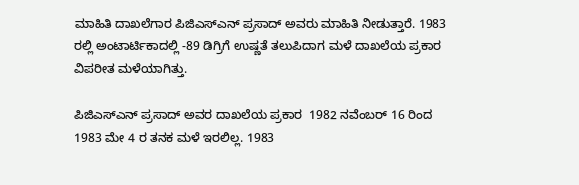ಮಾಹಿತಿ ದಾಖಲೆಗಾರ ಪಿಜಿಎಸ್‌ಎನ್‌ ಪ್ರಸಾದ್‌ ಅವರು ಮಾಹಿತಿ ನೀಡುತ್ತಾರೆ. 1983 ರಲ್ಲಿ ಅಂಟಾರ್ಟಿಕಾದಲ್ಲಿ -89 ಡಿಗ್ರಿಗೆ ಉಷ್ಣತೆ ತಲುಪಿದಾಗ ಮಳೆ ದಾಖಲೆಯ ಪ್ರಕಾರ ವಿಪರೀತ ಮಳೆಯಾಗಿತ್ತು.

ಪಿಜಿಎಸ್‌ಎನ್‌ ಪ್ರಸಾದ್‌ ಅವರ ದಾಖಲೆಯ ಪ್ರಕಾರ  1982 ನವೆಂಬರ್ 16 ರಿಂದ 1983 ಮೇ 4 ರ ತನಕ ಮಳೆ ಇರಲಿಲ್ಲ. 1983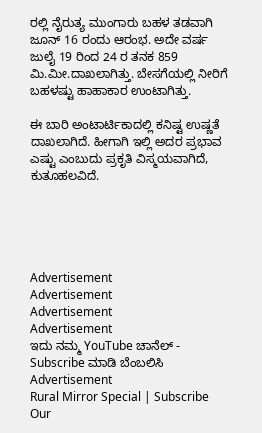ರಲ್ಲಿ ನೈರುತ್ಯ ಮುಂಗಾರು ಬಹಳ ತಡವಾಗಿ ಜೂನ್ 16 ರಂದು ಆರಂಭ. ಅದೇ ವರ್ಷ ಜುಲೈ 19 ರಿಂದ 24 ರ ತನಕ 859 ಮಿ.ಮೀ.ದಾಖಲಾಗಿತ್ತು. ಬೇಸಗೆಯಲ್ಲಿ ನೀರಿಗೆ ಬಹಳಷ್ಟು ಹಾಹಾಕಾರ ಉಂಟಾಗಿತ್ತು.

ಈ ಬಾರಿ ಅಂಟಾರ್ಟಿಕಾದಲ್ಲಿ ಕನಿಷ್ಟ ಉಷ್ಣತೆ ದಾಖಲಾಗಿದೆ. ಹೀಗಾಗಿ ಇಲ್ಲಿ ಅದರ ಪ್ರಭಾವ ಎಷ್ಟು ಎಂಬುದು ಪ್ರಕೃತಿ ವಿಸ್ಮಯವಾಗಿದೆ, ಕುತೂಹಲವಿದೆ.





Advertisement
Advertisement
Advertisement
Advertisement
ಇದು ನಮ್ಮ YouTube ಚಾನೆಲ್ - Subscribe ಮಾಡಿ ಬೆಂಬಲಿಸಿ
Advertisement
Rural Mirror Special | Subscribe Our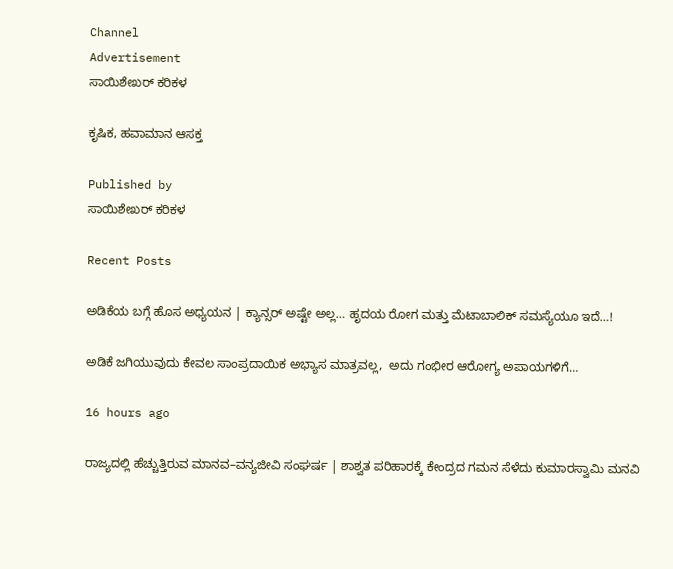Channel
Advertisement
ಸಾಯಿಶೇಖರ್ ಕರಿಕಳ

ಕೃಷಿಕ, ಹವಾಮಾನ ಆಸಕ್ತ

Published by
ಸಾಯಿಶೇಖರ್ ಕರಿಕಳ

Recent Posts

ಅಡಿಕೆಯ ಬಗ್ಗೆ ಹೊಸ ಅಧ್ಯಯನ | ಕ್ಯಾನ್ಸರ್‌ ಅಷ್ಟೇ ಅಲ್ಲ… ಹೃದಯ ರೋಗ ಮತ್ತು ಮೆಟಾಬಾಲಿಕ್ ಸಮಸ್ಯೆಯೂ ಇದೆ…!

ಅಡಿಕೆ ಜಗಿಯುವುದು ಕೇವಲ ಸಾಂಪ್ರದಾಯಿಕ ಅಭ್ಯಾಸ ಮಾತ್ರವಲ್ಲ,  ಅದು ಗಂಭೀರ ಆರೋಗ್ಯ ಅಪಾಯಗಳಿಗೆ…

16 hours ago

ರಾಜ್ಯದಲ್ಲಿ ಹೆಚ್ಚುತ್ತಿರುವ ಮಾನವ–ವನ್ಯಜೀವಿ ಸಂಘರ್ಷ | ಶಾಶ್ವತ ಪರಿಹಾರಕ್ಕೆ ಕೇಂದ್ರದ ಗಮನ ಸೆಳೆದು ಕುಮಾರಸ್ವಾಮಿ ಮನವಿ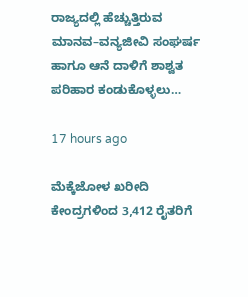ರಾಜ್ಯದಲ್ಲಿ ಹೆಚ್ಚುತ್ತಿರುವ ಮಾನವ–ವನ್ಯಜೀವಿ ಸಂಘರ್ಷ ಹಾಗೂ ಆನೆ ದಾಳಿಗೆ ಶಾಶ್ವತ ಪರಿಹಾರ ಕಂಡುಕೊಳ್ಳಲು…

17 hours ago

ಮೆಕ್ಕೆಜೋಳ ಖರೀದಿ ಕೇಂದ್ರಗಳಿಂದ 3,412 ರೈತರಿಗೆ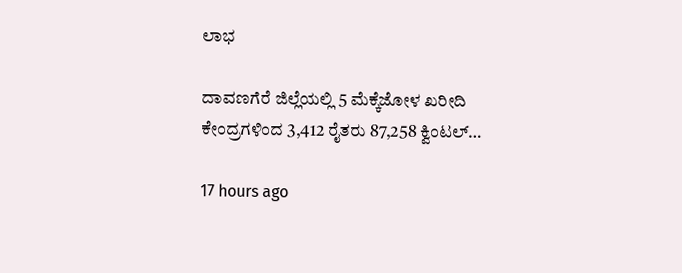ಲಾಭ

ದಾವಣಗೆರೆ ಜಿಲ್ಲೆಯಲ್ಲಿ 5 ಮೆಕ್ಕೆಜೋಳ ಖರೀದಿ ಕೇಂದ್ರಗಳಿಂದ 3,412 ರೈತರು 87,258 ಕ್ವಿಂಟಲ್…

17 hours ago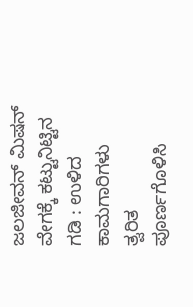ಜಲಜೀವನ್ ಮಿಷನ್ ವೇಗಕ್ಕೆ ಕಟ್ಟುನಿಟ್ಟಿನ ಗಡಿ : ಉಳಿದ ಕಾಮಗಾರಿಗಳು ತ್ವರಿತ ಪೂರ್ಣಗೊಳಿಸಿ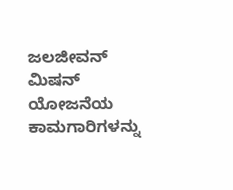ಜಲಜೀವನ್‌ ಮಿಷನ್ ಯೋಜನೆಯ ಕಾಮಗಾರಿಗಳನ್ನು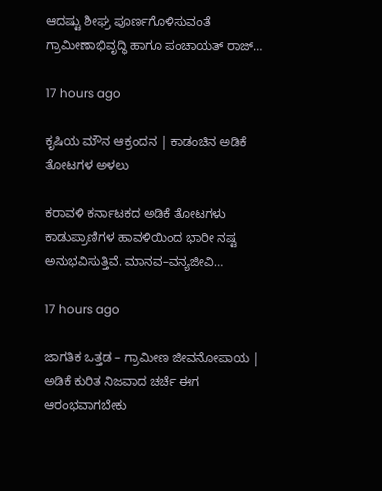ಆದಷ್ಟು ಶೀಘ್ರ ಪೂರ್ಣಗೊಳಿಸುವಂತೆ ಗ್ರಾಮೀಣಾಭಿವೃದ್ಧಿ ಹಾಗೂ ಪಂಚಾಯತ್ ರಾಜ್…

17 hours ago

ಕೃಷಿಯ ಮೌನ ಆಕ್ರಂದನ | ಕಾಡಂಚಿನ ಅಡಿಕೆ ತೋಟಗಳ ಅಳಲು

ಕರಾವಳಿ ಕರ್ನಾಟಕದ ಅಡಿಕೆ ತೋಟಗಳು ಕಾಡುಪ್ರಾಣಿಗಳ ಹಾವಳಿಯಿಂದ ಭಾರೀ ನಷ್ಟ ಅನುಭವಿಸುತ್ತಿವೆ. ಮಾನವ–ವನ್ಯಜೀವಿ…

17 hours ago

ಜಾಗತಿಕ ಒತ್ತಡ – ಗ್ರಾಮೀಣ ಜೀವನೋಪಾಯ | ಅಡಿಕೆ ಕುರಿತ ನಿಜವಾದ ಚರ್ಚೆ ಈಗ ಆರಂಭವಾಗಬೇಕು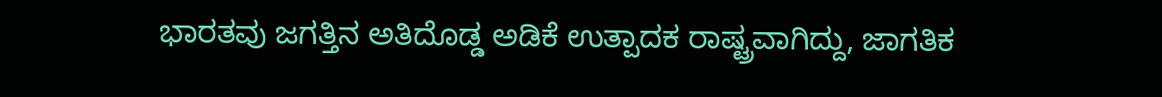ಭಾರತವು ಜಗತ್ತಿನ ಅತಿದೊಡ್ಡ ಅಡಿಕೆ ಉತ್ಪಾದಕ ರಾಷ್ಟ್ರವಾಗಿದ್ದು, ಜಾಗತಿಕ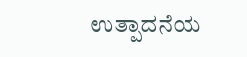ಉತ್ಪಾದನೆಯ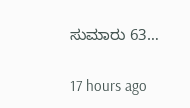ಸುಮಾರು 63…

17 hours ago